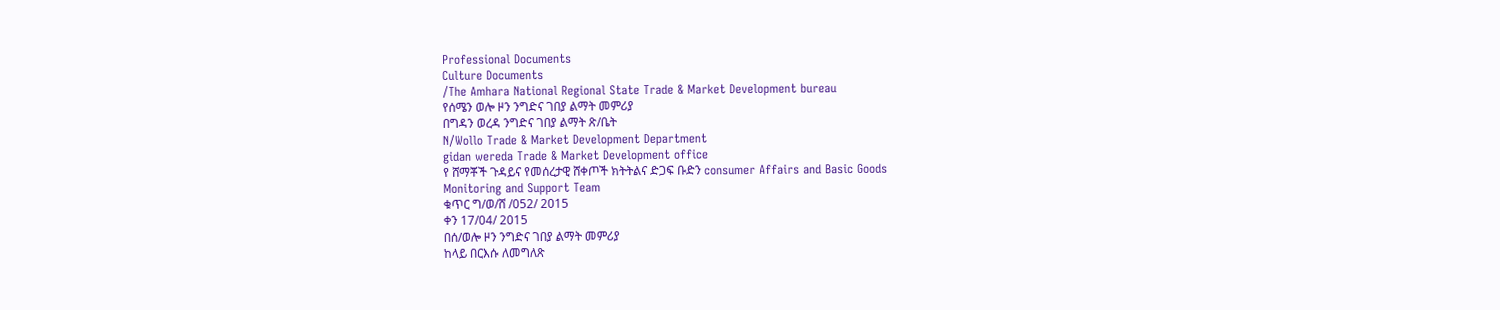Professional Documents
Culture Documents
/The Amhara National Regional State Trade & Market Development bureau
የሰሜን ወሎ ዞን ንግድና ገበያ ልማት መምሪያ
በግዳን ወረዳ ንግድና ገበያ ልማት ጽ/ቤት
N/Wollo Trade & Market Development Department
gidan wereda Trade & Market Development office
የ ሸማቾች ጉዳይና የመሰረታዊ ሸቀጦች ክትትልና ድጋፍ ቡድን consumer Affairs and Basic Goods
Monitoring and Support Team
ቁጥር ግ/ወ/ሸ /052/ 2015
ቀን 17/04/ 2015
በሰ/ወሎ ዞን ንግድና ገበያ ልማት መምሪያ
ከላይ በርእሱ ለመግለጽ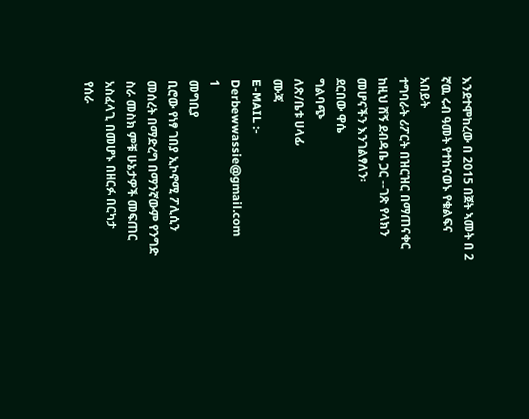እንደተሞከረው በ 2015 በጀት ኣመት በ 2 ኛዉ ሩብ ዓመት የተከናወኑ የቁልፍና አበይት
ተግባራት ሪፖርት በዝርዝር በማጠናቀር ከዚህ ሸኝ ደብዳቤ ጋር --ገጽ የላክን መሆናችን እንገልፃለን፡
ደርበው ዋሴ
ግልባጭ
ለጽ/ቤቱ ሀላፊ
ሙጃ
E-MAIL :- Derbewwassie@gmail.com
1
መግቢያ
ቢሮው የነፃ ገበያ ኢኮኖሚ ፖሊሲን መሰረት በማድረግ በማንኛውም የንግድ ስራ መስክ ምቹ ሁኔታዎች መፍጠር አስፈላጊ በመሆኑ በዘርፉ በርካታ
የሰራ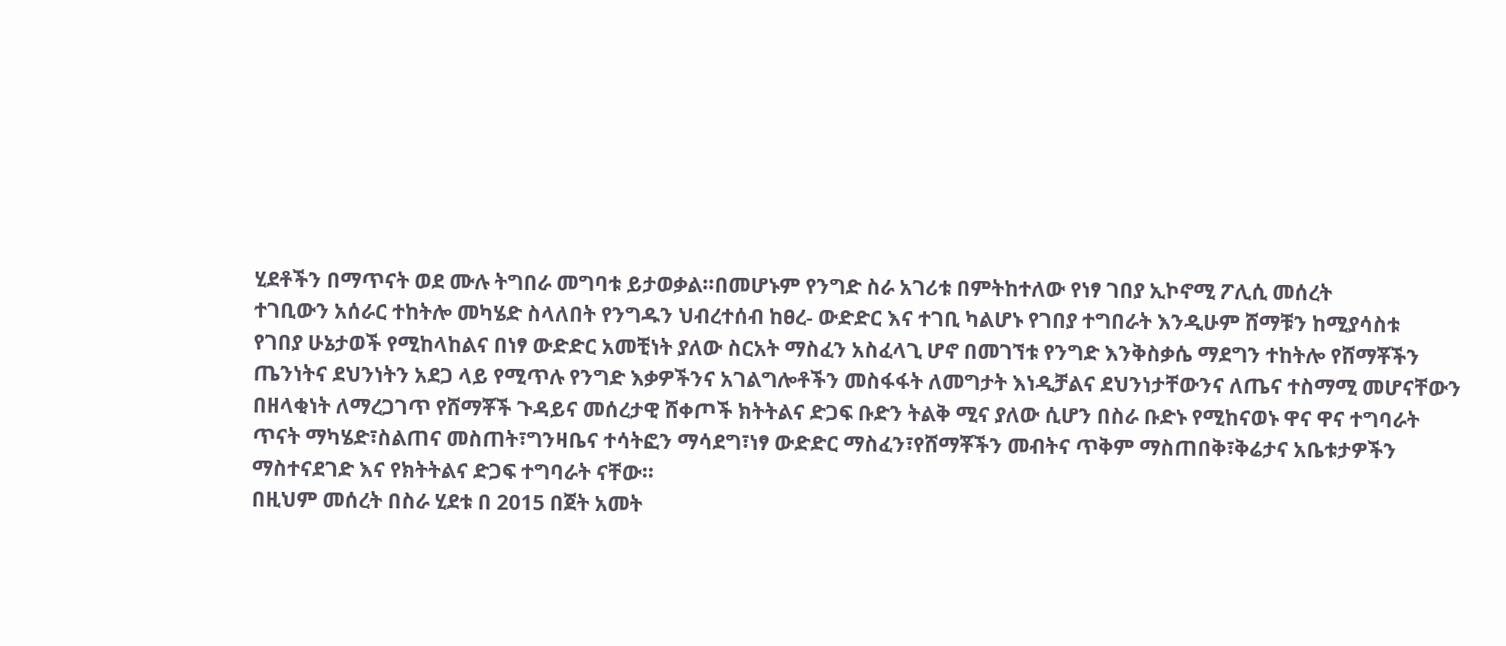ሂደቶችን በማጥናት ወደ ሙሉ ትግበራ መግባቱ ይታወቃል፡፡በመሆኑም የንግድ ስራ አገሪቱ በምትከተለው የነፃ ገበያ ኢኮኖሚ ፖሊሲ መሰረት
ተገቢውን አሰራር ተከትሎ መካሄድ ስላለበት የንግዱን ህብረተሰብ ከፀረ- ውድድር እና ተገቢ ካልሆኑ የገበያ ተግበራት እንዲሁም ሸማቹን ከሚያሳስቱ
የገበያ ሁኔታወች የሚከላከልና በነፃ ውድድር አመቺነት ያለው ስርአት ማስፈን አስፈላጊ ሆኖ በመገኘቱ የንግድ እንቅስቃሴ ማደግን ተከትሎ የሸማቾችን
ጤንነትና ደህንነትን አደጋ ላይ የሚጥሉ የንግድ እቃዎችንና አገልግሎቶችን መስፋፋት ለመግታት እነዲቻልና ደህንነታቸውንና ለጤና ተስማሚ መሆናቸውን
በዘላቂነት ለማረጋገጥ የሸማቾች ጉዳይና መሰረታዊ ሸቀጦች ክትትልና ድጋፍ ቡድን ትልቅ ሚና ያለው ሲሆን በስራ ቡድኑ የሚከናወኑ ዋና ዋና ተግባራት
ጥናት ማካሄድ፣ስልጠና መስጠት፣ግንዛቤና ተሳትፎን ማሳደግ፣ነፃ ውድድር ማስፈን፣የሸማቾችን መብትና ጥቅም ማስጠበቅ፣ቅሬታና አቤቱታዎችን
ማስተናደገድ እና የክትትልና ድጋፍ ተግባራት ናቸው፡፡
በዚህም መሰረት በስራ ሂደቱ በ 2015 በጀት አመት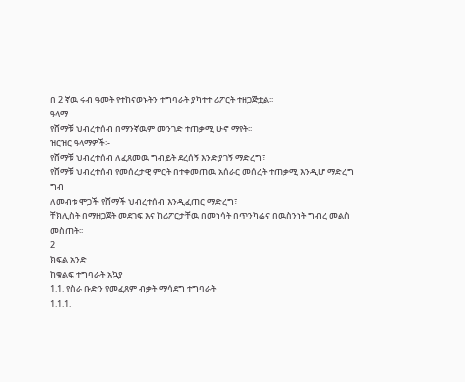በ 2 ኛዉ ሩብ ዓመት የተከናወኑትን ተግባራት ያካተተ ሪፖርት ተዘጋጅቷል፡፡
ዓላማ
የሸማቹ ህብረተሰብ በማንኛዉም መንገድ ተጠቃሚ ሁኖ ማየት፡፡
ዝርዝር ዓላማዎች፡-
የሸማቹ ህብረተሰብ ለፈጸመዉ ግብይት ደረሰኝ እንድያገኝ ማድረግ፣
የሸማቹ ህብረተሰብ የመሰረታዊ ምርት በተቀመጠዉ አሰራር መሰረት ተጠቃሚ እንዲሆ ማድረግ
ግብ
ለመብቱ ሞጋች የሸማች ህብረተሰብ እንዲፈጠር ማድረግ፣
ቸክሊስት በማዘጋጀት መደገፍ እና ከሪፖርታቸዉ በመነሳት በጥንካሬና በዉስንነት ግብረ መልስ መስጠት፡፡
2
ክፍል አንድ
ከቁልፍ ተግባራት አኳያ
1.1. የስራ ቡድን የመፈጸም ብቃት ማሳደግ ተግባራት
1.1.1.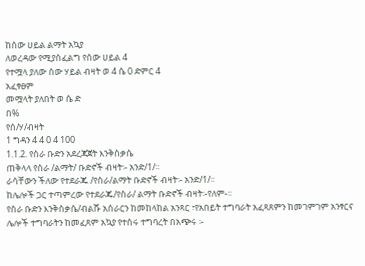ከሰው ሀይል ልማት አኳያ
ለወረዳው የሚያስፈልግ የሰው ሀይል 4
የተሟላ ያለው ሰው ሃይል ብዛት ወ 4 ሴ 0 ድምር 4
አፈፃፀም
መሟላት ያለበት ወ ሴ ድ
በ%
የሰ/ሃ/ብዛት
1 ግዳን 4 4 0 4 100
1.1.2. የስራ ቡድን አደረጃጀት እንቅስቃሴ
ጠቅላላ የስራ /ልማት/ ቡድኖች ብዛት፡- አንድ/1/፡፡
ራሳቸውን ችለው የተደራጁ /የስራ/ልማት ቡድኖች ብዛት፡- አንድ/1/፡፡
ከሌሎች ጋር ተጣምረው የተደራጁ/የስራ/ ልማት ቡድኖች ብዛት፡-የለም-፡፡
የስራ ቡድን እንቅስቃሴ/ብልሹ አሰራርን ከመከላከል አንጻር ፣የአበይት ተግባራት አፈጻጸምን ከመገምገም አንፃርና
ሌሎች ተግባራትን ከመፈጸም አኳያ የተሰሩ ተግባረት በአጭሩ ፡-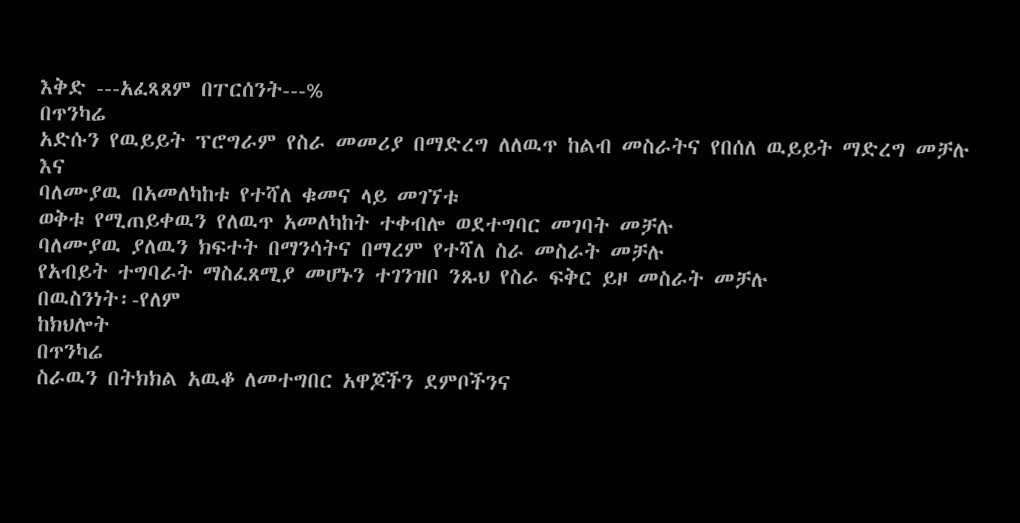እቅድ ---አፈጻጸም በፐርሰንት---%
በጥንካሬ
አድሱን የዉይይት ፕሮግራም የስራ መመሪያ በማድረግ ለለዉጥ ከልብ መስራትና የበሰለ ዉይይት ማድረግ መቻሉ እና
ባለሙያዉ በአመለካከቱ የተሻለ ቁመና ላይ መገኘቱ
ወቅቱ የሚጠይቀዉን የለዉጥ አመለካከት ተቀብሎ ወደተግባር መገባት መቻሉ
ባለሙያዉ ያለዉን ክፍተት በማንሳትና በማረም የተሻለ ስራ መስራት መቻሉ
የአብይት ተግባራት ማስፈጸሚያ መሆኑን ተገንዝቦ ንጹህ የስራ ፍቅር ይዞ መስራት መቻሉ
በዉስንነት፡-የለም
ከክህሎት
በጥንካሬ
ስራዉን በትክክል አዉቆ ለመተግበር አዋጆችን ደምቦችንና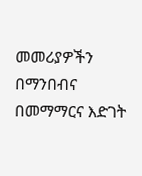መመሪያዎችን በማንበብና በመማማርና እድገት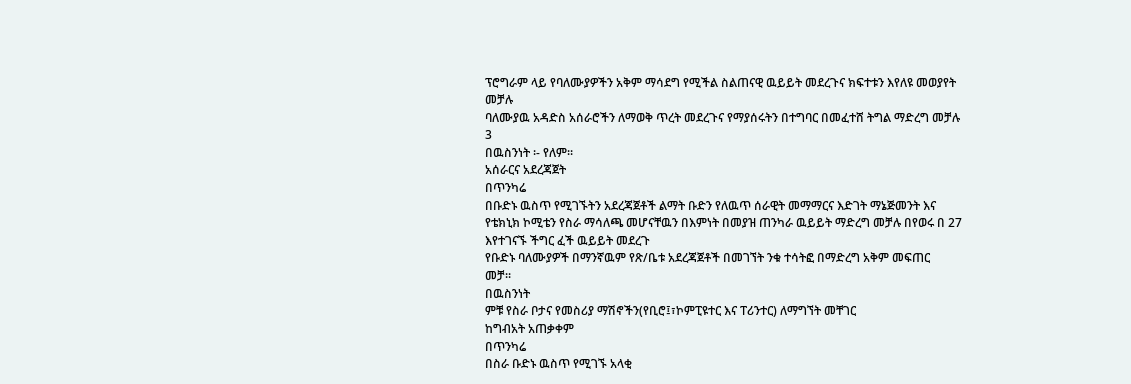ፕሮግራም ላይ የባለሙያዎችን አቅም ማሳደግ የሚችል ስልጠናዊ ዉይይት መደረጉና ክፍተቱን እየለዩ መወያየት
መቻሉ
ባለሙያዉ አዳድስ አሰራሮችን ለማወቅ ጥረት መደረጉና የማያሰሩትን በተግባር በመፈተሸ ትግል ማድረግ መቻሉ
3
በዉስንነት ፡- የለም፡፡
አሰራርና አደረጃጀት
በጥንካሬ
በቡድኑ ዉስጥ የሚገኙትን አደረጃጀቶች ልማት ቡድን የለዉጥ ሰራዊት መማማርና እድገት ማኔጅመንት እና
የቴክኒክ ኮሚቴን የስራ ማሳለጫ መሆናቸዉን በእምነት በመያዝ ጠንካራ ዉይይት ማድረግ መቻሉ በየወሩ በ 27
እየተገናኙ ችግር ፈች ዉይይት መደረጉ
የቡድኑ ባለሙያዎች በማንኛዉም የጽ/ቤቱ አደረጃጀቶች በመገኘት ንቁ ተሳትፎ በማድረግ አቅም መፍጠር
መቻ፡፡
በዉስንነት
ምቹ የስራ ቦታና የመስሪያ ማሽኖችን(የቢሮ፤፣ኮምፒዩተር እና ፐሪንተር) ለማግኘት መቸገር
ከግብአት አጠቃቀም
በጥንካሬ
በስራ ቡድኑ ዉስጥ የሚገኙ አላቂ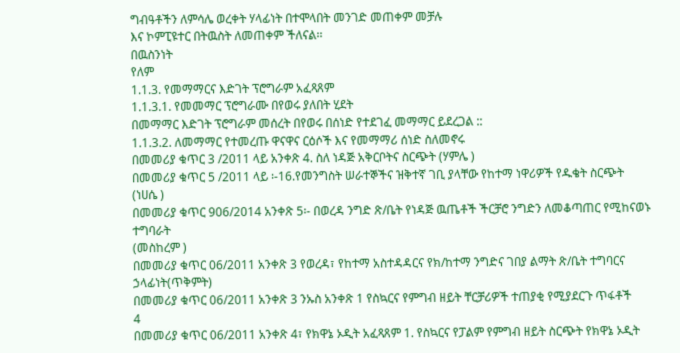ግብዓቶችን ለምሳሌ ወረቀት ሃላፊነት በተሞላበት መንገድ መጠቀም መቻሉ
እና ኮምፒዩተር በትዉስት ለመጠቀም ችለናል፡፡
በዉስንነት
የለም
1.1.3. የመማማርና እድገት ፕሮግራም አፈጻጸም
1.1.3.1. የመመማር ፕሮግራሙ በየወሩ ያለበት ሂደት
በመማማር እድገት ፕሮግራም መሰረት በየወሩ በሰነድ የተደገፈ መማማር ይደረጋል ::
1.1.3.2. ለመማማር የተመረጡ ዋናዋና ርዕሶች እና የመማማሪ ሰነድ ስለመኖሩ
በመመሪያ ቁጥር 3 /2011 ላይ አንቀጽ 4. ስለ ነዳጅ አቅርቦትና ስርጭት (ሃምሌ )
በመመሪያ ቁጥር 5 /2011 ላይ ፡-16.የመንግስት ሠራተኞችና ዝቅተኛ ገቢ ያላቸው የከተማ ነዋሪዎች የዱቄት ስርጭት
(ነሀሴ )
በመመሪያ ቁጥር 906/2014 አንቀጽ 5፡- በወረዳ ንግድ ጽ/ቤት የነዳጅ ዉጤቶች ችርቻሮ ንግድን ለመቆጣጠር የሚከናወኑ
ተግባራት
(መስከረም )
በመመሪያ ቁጥር 06/2011 አንቀጽ 3 የወረዳ፣ የከተማ አስተዳዳርና የክ/ከተማ ንግድና ገበያ ልማት ጽ/ቤት ተግባርና
ኃላፊነት(ጥቅምት)
በመመሪያ ቁጥር 06/2011 አንቀጽ 3 ንኡስ አንቀጽ 1 የስኳርና የምግብ ዘይት ቸርቻሪዎች ተጠያቂ የሚያደርጉ ጥፋቶች
4
በመመሪያ ቁጥር 06/2011 አንቀጽ 4፣ የክዋኔ ኦዲት አፈጻጸም 1. የስኳርና የፓልም የምግብ ዘይት ስርጭት የክዋኔ ኦዲት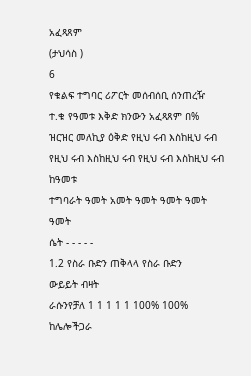አፈጻጸም
(ታህሳስ )
6
የቁልፍ ተግባር ሪፖርት መሰብሰቢ ሰንጠረዥ
ተ.ቁ የዓመቱ እቅድ ክንውን አፈጻጸም በ%
ዝርዝር መለኪያ ዕቅድ የዚህ ሩብ እስከዚህ ሩብ የዚህ ሩብ እስከዚህ ሩብ የዚህ ሩብ እስከዚህ ሩብ ከዓመቱ
ተግባራት ዓመት አመት ዓመት ዓመት ዓመት ዓመት
ሴት - - - - -
1.2 የስራ ቡድን ጠቅላላ የስራ ቡድን
ውይይት ብዛት
ራሱንየቻለ 1 1 1 1 1 100% 100%
ከሌሎችጋራ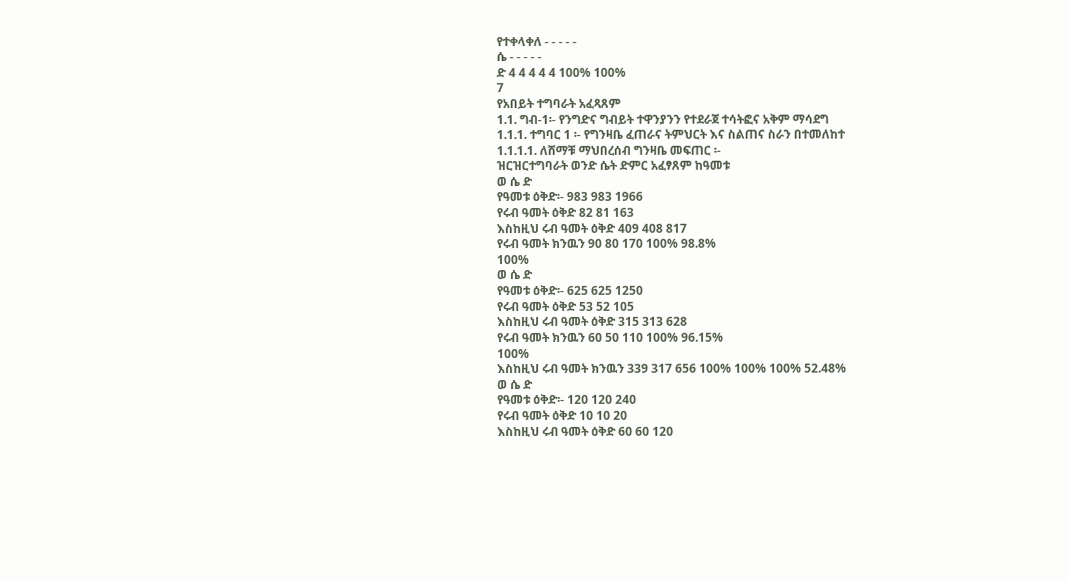የተቀላቀለ - - - - -
ሴ - - - - -
ድ 4 4 4 4 4 100% 100%
7
የአበይት ተግባራት አፈጻጸም
1.1. ግብ-1፡- የንግድና ግብይት ተዋንያንን የተደራጀ ተሳትፎና አቅም ማሳደግ
1.1.1. ተግባር 1 ፡- የግንዛቤ ፈጠራና ትምህርት እና ስልጠና ስራን በተመለከተ
1.1.1.1. ለሸማቹ ማህበረሰብ ግንዛቤ መፍጠር ፡-
ዝርዝርተግባራት ወንድ ሴት ድምር አፈፃጸም ከዓመቱ
ወ ሴ ድ
የዓመቱ ዕቅድ፡- 983 983 1966
የሩብ ዓመት ዕቅድ 82 81 163
እስከዚህ ሩብ ዓመት ዕቅድ 409 408 817
የሩብ ዓመት ክንዉን 90 80 170 100% 98.8%
100%
ወ ሴ ድ
የዓመቱ ዕቅድ፡- 625 625 1250
የሩብ ዓመት ዕቅድ 53 52 105
እስከዚህ ሩብ ዓመት ዕቅድ 315 313 628
የሩብ ዓመት ክንዉን 60 50 110 100% 96.15%
100%
እስከዚህ ሩብ ዓመት ክንዉን 339 317 656 100% 100% 100% 52.48%
ወ ሴ ድ
የዓመቱ ዕቅድ፡- 120 120 240
የሩብ ዓመት ዕቅድ 10 10 20
እስከዚህ ሩብ ዓመት ዕቅድ 60 60 120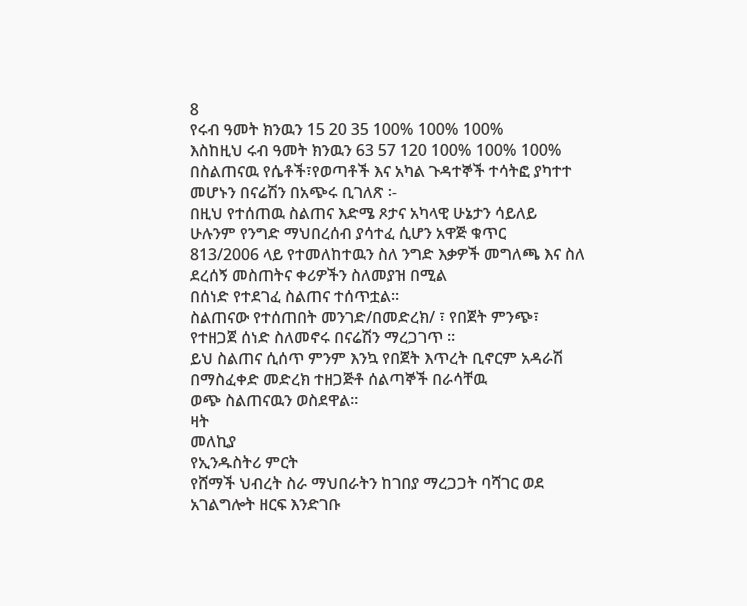8
የሩብ ዓመት ክንዉን 15 20 35 100% 100% 100%
እስከዚህ ሩብ ዓመት ክንዉን 63 57 120 100% 100% 100%
በስልጠናዉ የሴቶች፣የወጣቶች እና አካል ጉዳተኞች ተሳትፎ ያካተተ መሆኑን በናሬሽን በአጭሩ ቢገለጽ ፡-
በዚህ የተሰጠዉ ስልጠና እድሜ ጾታና አካላዊ ሁኔታን ሳይለይ ሁሉንም የንግድ ማህበረሰብ ያሳተፈ ሲሆን አዋጅ ቁጥር
813/2006 ላይ የተመለከተዉን ስለ ንግድ እቃዎች መግለጫ እና ስለ ደረሰኝ መስጠትና ቀሪዎችን ስለመያዝ በሚል
በሰነድ የተደገፈ ስልጠና ተሰጥቷል፡፡
ስልጠናው የተሰጠበት መንገድ/በመድረክ/ ፣ የበጀት ምንጭ፣ የተዘጋጀ ሰነድ ስለመኖሩ በናሬሽን ማረጋገጥ ፡፡
ይህ ስልጠና ሲሰጥ ምንም እንኳ የበጀት እጥረት ቢኖርም አዳራሽ በማስፈቀድ መድረክ ተዘጋጅቶ ሰልጣኞች በራሳቸዉ
ወጭ ስልጠናዉን ወስደዋል፡፡
ዛት
መለኪያ
የኢንዱስትሪ ምርት
የሸማች ህብረት ስራ ማህበራትን ከገበያ ማረጋጋት ባሻገር ወደ አገልግሎት ዘርፍ እንድገቡ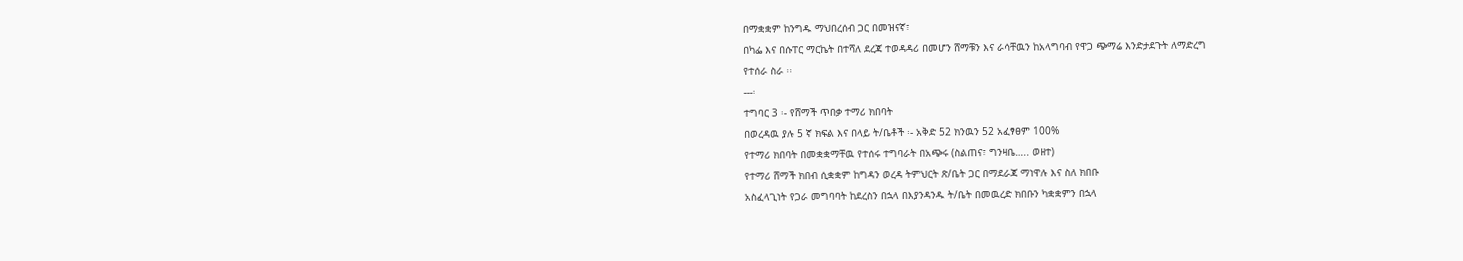በማቋቋም ከንግዱ ማህበረሰብ ጋር በመዝናኛ፣
በካፌ እና በሱፐር ማርኬት በተሻለ ደረጃ ተወዳዳሪ በመሆን ሸማቹን እና ራሳቸዉን ከአላግባብ የዋጋ ጭማሬ እንድታደጉት ለማድረግ
የተሰራ ስራ ፡፡
---፡
ተግባር 3 ፡- የሸማች ጥበቃ ተማሪ ክበባት
በወረዳዉ ያሉ 5 ኛ ክፍል እና በላይ ት/ቤቶች ፡- አቅድ 52 ክንዉን 52 አፈፃፀም 100%
የተማሪ ክበባት በመቋቋማቸዉ የተሰሩ ተግባራት በአጭሩ (ስልጠና፣ ግንዛቤ….. ወዘተ)
የተማሪ ሸማች ክበብ ሲቋቋም ከግዳን ወረዳ ትምህርት ጽ/ቤት ጋር በማደራጃ ማነዋሉ እና ስለ ክበቡ
አስፈላጊነት የጋራ መግባባት ከደረስን በኋላ በእያንዳንዱ ት/ቤት በመዉረድ ክበቡን ካቋቋምን በኋላ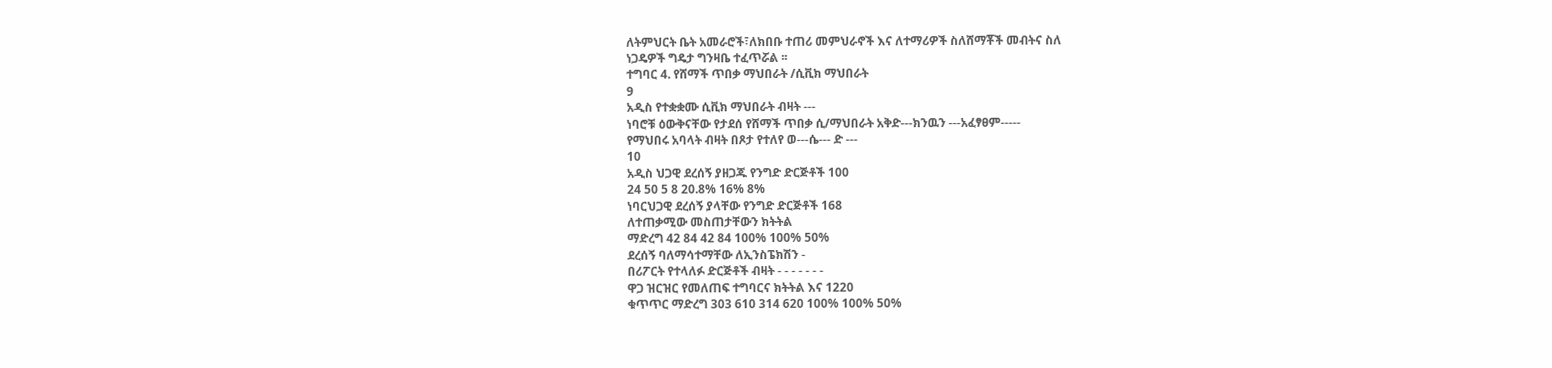ለትምህርት ቤት አመራሮች፣ለክበቡ ተጠሪ መምህራኖች እና ለተማሪዎች ስለሸማቾች መብትና ስለ
ነጋዴዎች ግዴታ ግንዛቤ ተፈጥሯል ፡፡
ተግባር 4. የሸማች ጥበቃ ማህበራት /ሲቪክ ማህበራት
9
አዲስ የተቋቋሙ ሲቪክ ማህበራት ብዛት ---
ነባሮቹ ዕውቅናቸው የታደሰ የሸማች ጥበቃ ሲ/ማህበራት አቅድ---ክንዉን ---አፈፃፀም-----
የማህበሩ አባላት ብዛት በጾታ የተለየ ወ---ሴ--- ድ ---
10
አዲስ ህጋዊ ደረሰኝ ያዘጋጁ የንግድ ድርጅቶች 100
24 50 5 8 20.8% 16% 8%
ነባርህጋዊ ደረሰኝ ያላቸው የንግድ ድርጅቶች 168
ለተጠቃሚው መስጠታቸውን ክትትል
ማድረግ 42 84 42 84 100% 100% 50%
ደረሰኝ ባለማሳተማቸው ለኢንስፔክሽን -
በሪፖርት የተላለፉ ድርጅቶች ብዛት - - - - - - -
ዋጋ ዝርዝር የመለጠፍ ተግባርና ክትትል እና 1220
ቁጥጥር ማድረግ 303 610 314 620 100% 100% 50%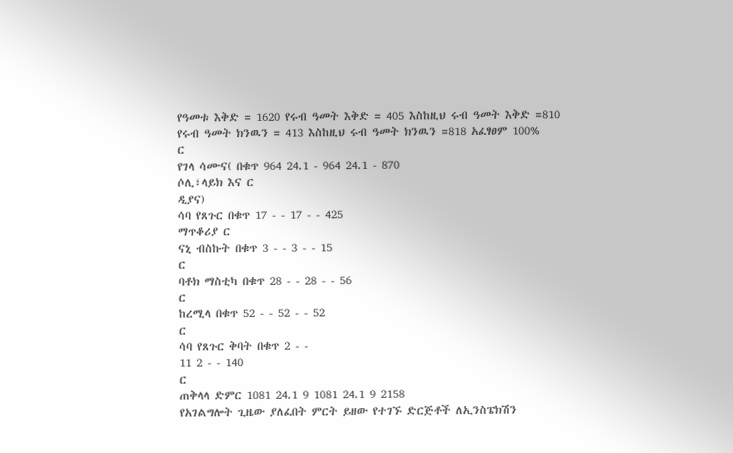የዓመቱ እቅድ = 1620 የሩብ ዓመት እቅድ = 405 እስከዚህ ሩብ ዓመት እቅድ =810
የሩብ ዓመት ክንዉን = 413 እስከዚህ ሩብ ዓመት ክንዉን =818 አፈፃፀም 100%
ር
የገላ ሳሙና( በቁጥ 964 24.1 - 964 24.1 - 870
ሶሊ፣ላይክ እና ር
ዲያና)
ሳባ የጸጉር በቁጥ 17 - - 17 - - 425
ማጥቆሪያ ር
ናኒ ብስኩት በቁጥ 3 - - 3 - - 15
ር
ባቶክ ማስቲካ በቁጥ 28 - - 28 - - 56
ር
ከረሚላ በቁጥ 52 - - 52 - - 52
ር
ሳባ የጸጉር ቅባት በቁጥ 2 - -
11 2 - - 140
ር
ጠቅላላ ድምር 1081 24.1 9 1081 24.1 9 2158
የአገልግሎት ጊዜው ያለፈበት ምርት ይዘው የተገኙ ድርጅቶች ለኢንስፔክሽን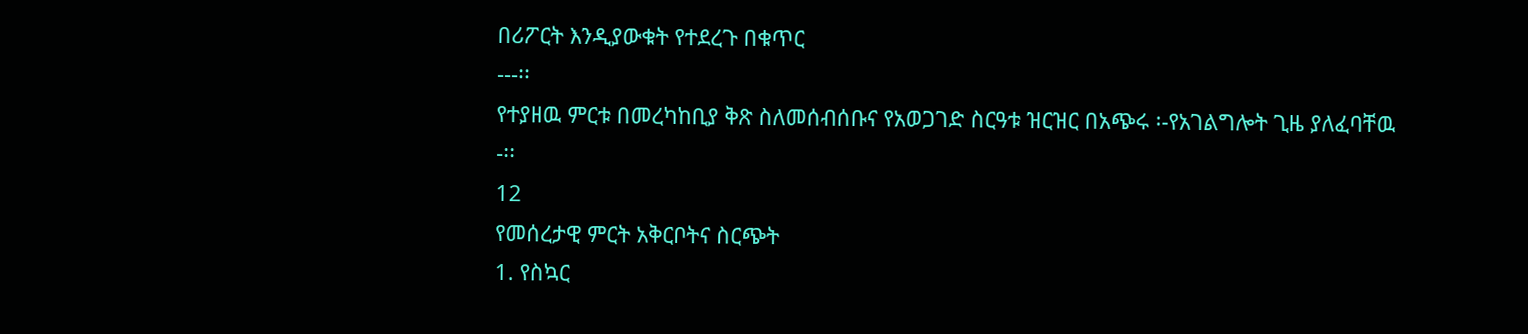በሪፖርት እንዲያውቁት የተደረጉ በቁጥር
---፡፡
የተያዘዉ ምርቱ በመረካከቢያ ቅጽ ስለመሰብሰቡና የአወጋገድ ስርዓቱ ዝርዝር በአጭሩ ፡-የአገልግሎት ጊዜ ያለፈባቸዉ
-፡፡
12
የመሰረታዊ ምርት አቅርቦትና ስርጭት
1. የስኳር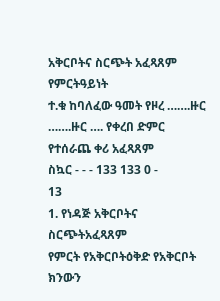አቅርቦትና ስርጭት አፈጻጸም
የምርትዓይነት
ተ.ቁ ከባለፈው ዓመት የዞረ …….ዙር …….ዙር …. የቀረበ ድምር የተሰራጨ ቀሪ አፈጻጸም
ስኳር - - - 133 133 0 -
13
1. የነዳጅ አቅርቦትና ስርጭትአፈጻጸም
የምርት የአቅርቦትዕቅድ የአቅርቦት ክንውን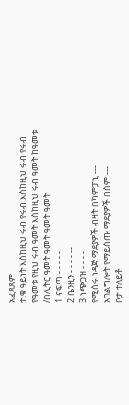አፈጻጸም
ተ.ቁ ዓይነት እስከዚህ ሩብ የሩብ እስከዚህ ሩብ የሩብ
የዓመቱ የዚህ ሩብ ዓመት እስከዚህ ሩብ ዓመት ከዓመቱ
/በሊትር ዓመት ዓመት ዓመት ዓመት
1 ናፍጣ - - - - -
2 ቤንዚን - - - - --
3 ነጭጋዝ - - - -
የሚሰሩ ነዳጅ ማደያዎች ብዛት በካምፓኒ ---
አገልግሎት የማይሰጡ ማደያዎች በስም ---
ቦታ ተለይቶ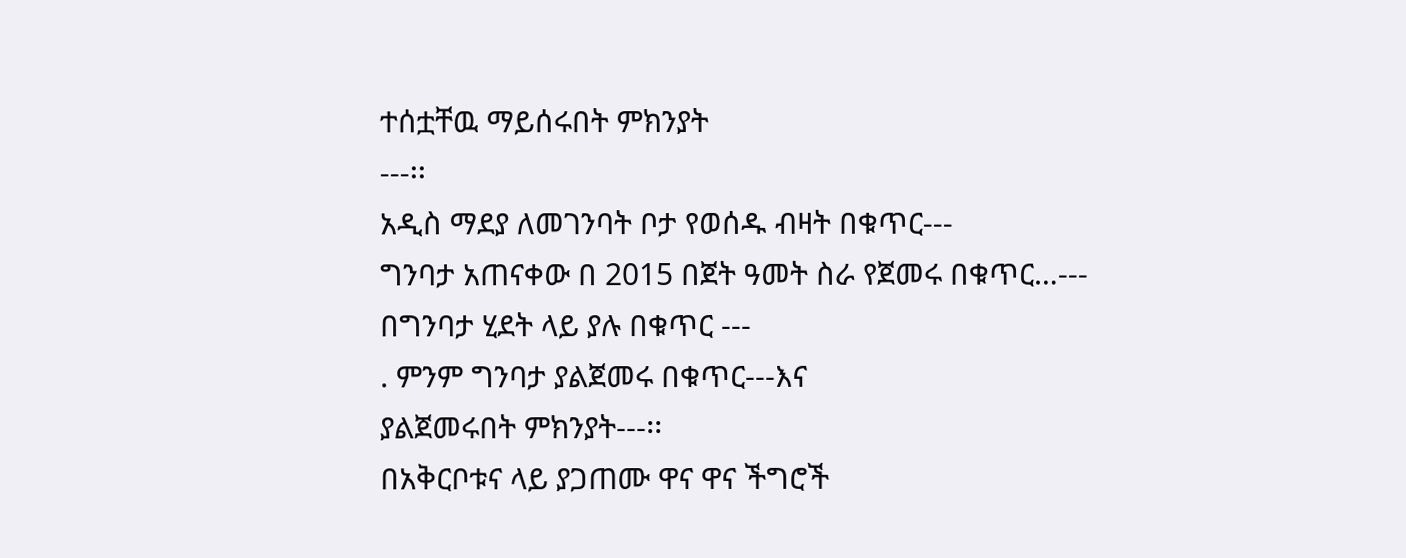ተሰቷቸዉ ማይሰሩበት ምክንያት
---፡፡
አዲስ ማደያ ለመገንባት ቦታ የወሰዱ ብዛት በቁጥር---
ግንባታ አጠናቀው በ 2015 በጀት ዓመት ስራ የጀመሩ በቁጥር…---
በግንባታ ሂደት ላይ ያሉ በቁጥር ---
. ምንም ግንባታ ያልጀመሩ በቁጥር---እና
ያልጀመሩበት ምክንያት---፡፡
በአቅርቦቱና ላይ ያጋጠሙ ዋና ዋና ችግሮች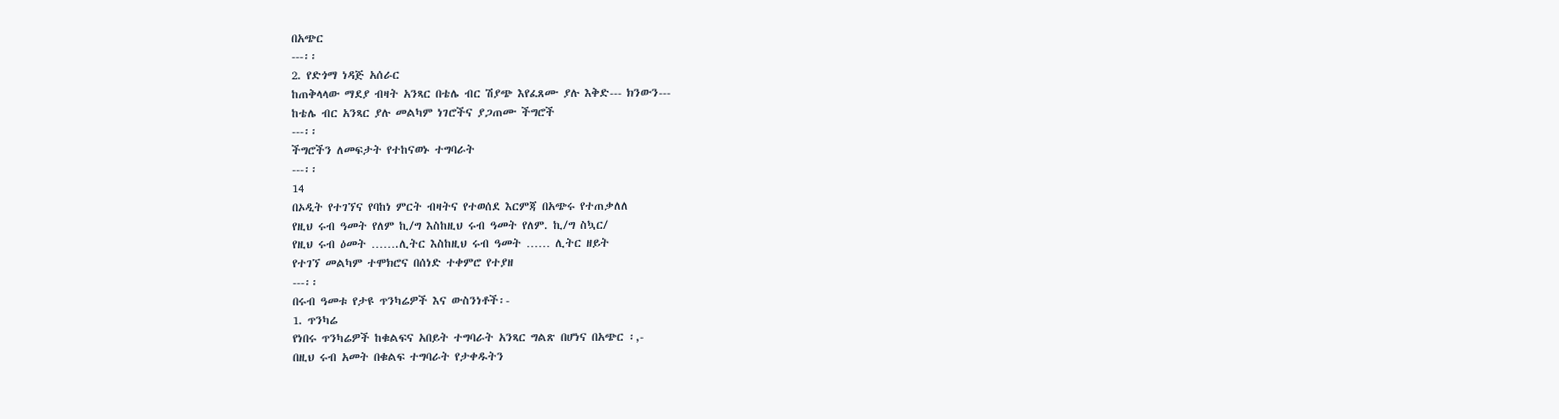በአጭር
---፡፡
2. የድጎማ ነዳጅ አሰራር
ከጠቅላላው ማደያ ብዛት አንጻር በቴሌ ብር ሽያጭ እየፈጸሙ ያሉ እቅድ--- ክንውን---
ከቴሌ ብር አንጻር ያሉ መልካም ነገሮችና ያጋጠሙ ችግሮች
---፡፡
ችግሮችን ለመፍታት የተከናወኑ ተግባራት
---፡፡
14
በኦዲት የተገኘና የባከነ ምርት ብዛትና የተወሰደ እርምጃ በአጭሩ የተጠቃለለ
የዚህ ሩብ ዓመት የለም ኪ/ግ እስከዚህ ሩብ ዓመት የለም. ኪ/ግ ስኳር/
የዚህ ሩብ ዕመት …….ሊትር እስከዚህ ሩብ ዓመት …… ሊትር ዘይት
የተገኘ መልካም ተሞክሮና በሰነድ ተቀምሮ የተያዘ
---፡፡
በሩብ ዓመቱ የታዩ ጥንካሬዎች እና ውስንነቶች፡-
1. ጥንካሬ
የነበሩ ጥንካሬዎች ከቁልፍና አበይት ተግባራት አንጻር ግልጽ በሆነና በአጭር ፡,-
በዚህ ሩብ አመት በቁልፍ ተግባራት የታቀዱትን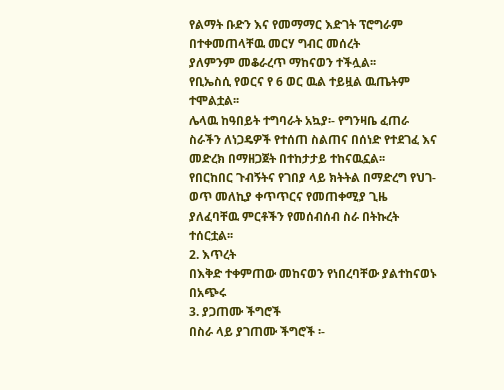የልማት ቡድን እና የመማማር እድገት ፕሮግራም በተቀመጠላቸዉ መርሃ ግብር መሰረት
ያለምንም መቆራረጥ ማከናወን ተችሏል፡፡
የቢኤስሲ የወርና የ 6 ወር ዉል ተይዟል ዉጤትም ተሞልቷል፡፡
ሌላዉ ከዓበይት ተግባራት አኳያ፡- የግንዛቤ ፈጠራ ስራችን ለነጋዴዎች የተሰጠ ስልጠና በሰነድ የተደገፈ እና መድረክ በማዘጋጀት በተከታታይ ተከናዉኗል፡፡
የበርከበር ጉብኝትና የገበያ ላይ ክትትል በማድረግ የህገ-ወጥ መለኪያ ቀጥጥርና የመጠቀሚያ ጊዜ ያለፈባቸዉ ምርቶችን የመሰብሰብ ስራ በትኩረት
ተሰርቷል፡፡
2. እጥረት
በእቅድ ተቀምጠው መከናወን የነበረባቸው ያልተከናወኑ በአጭሩ
3. ያጋጠሙ ችግሮች
በስራ ላይ ያገጠሙ ችግሮች ፡-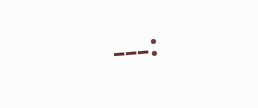---፡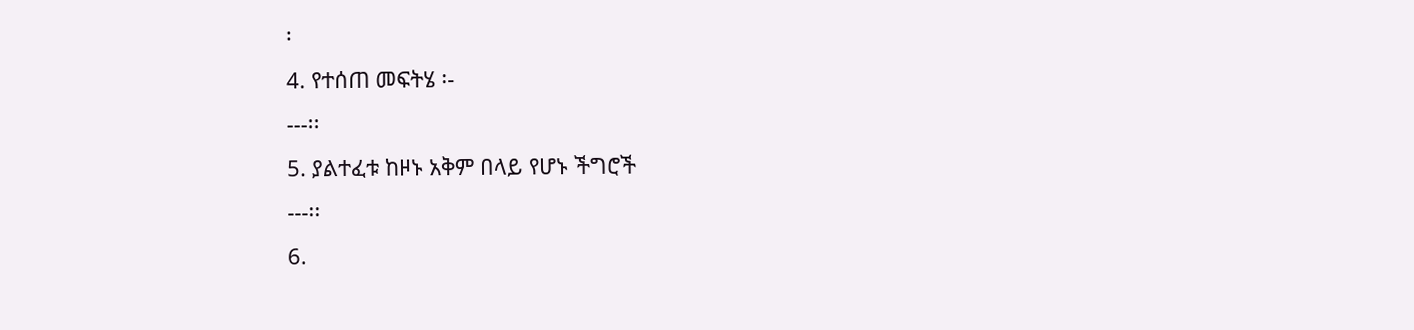፡
4. የተሰጠ መፍትሄ ፡-
---፡፡
5. ያልተፈቱ ከዞኑ አቅም በላይ የሆኑ ችግሮች
---፡፡
6.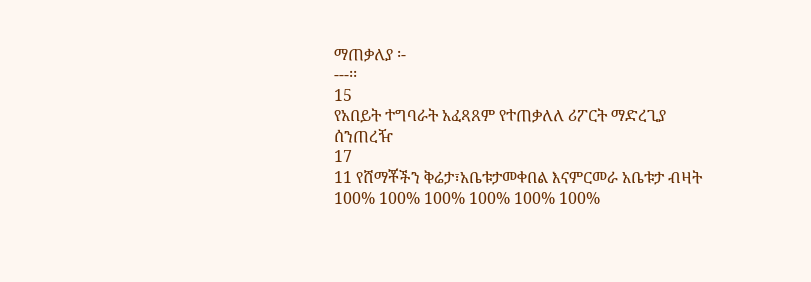ማጠቃለያ ፡-
---፡፡
15
የአበይት ተግባራት አፈጻጸም የተጠቃለለ ሪፖርት ማድረጊያ ሰንጠረዥ
17
11 የሸማቾችን ቅሬታ፣አቤቱታመቀበል እናምርመራ አቤቱታ ብዛት 100% 100% 100% 100% 100% 100%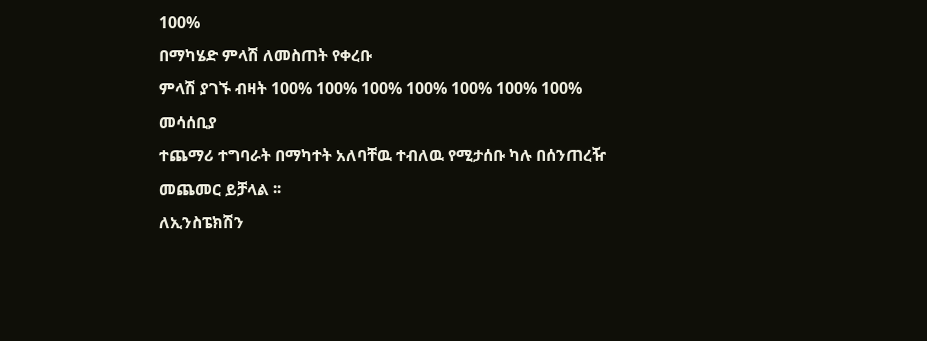100%
በማካሄድ ምላሽ ለመስጠት የቀረቡ
ምላሽ ያገኙ ብዛት 100% 100% 100% 100% 100% 100% 100%
መሳሰቢያ
ተጨማሪ ተግባራት በማካተት አለባቸዉ ተብለዉ የሚታሰቡ ካሉ በሰንጠረዥ መጨመር ይቻላል ፡፡
ለኢንስፔክሽን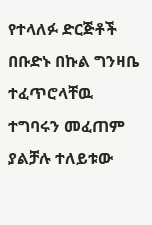የተላለፉ ድርጅቶች በቡድኑ በኩል ግንዛቤ ተፈጥሮላቸዉ ተግባሩን መፈጠም ያልቻሉ ተለይቱው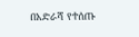በአድራሻ የተሰጡ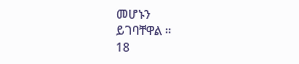መሆኑን
ይገባቸዋል ፡፡
18